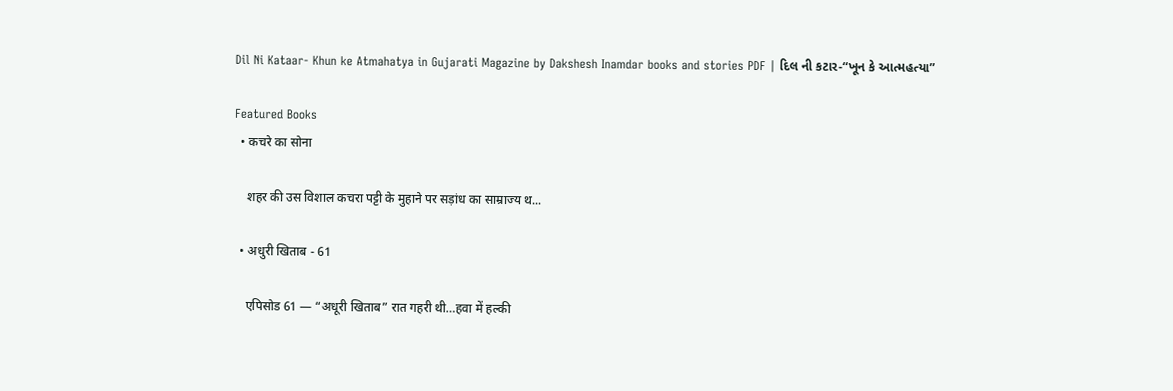Dil Ni Kataar- Khun ke Atmahatya in Gujarati Magazine by Dakshesh Inamdar books and stories PDF | દિલ ની કટાર-“ખૂન કે આત્મહત્યા”

Featured Books
  • कचरे का सोना

    शहर की उस विशाल कचरा पट्टी के मुहाने पर सड़ांध का साम्राज्य थ...

  • अधुरी खिताब - 61

    एपिसोड 61 — “अधूरी खिताब” रात गहरी थी…हवा में हल्की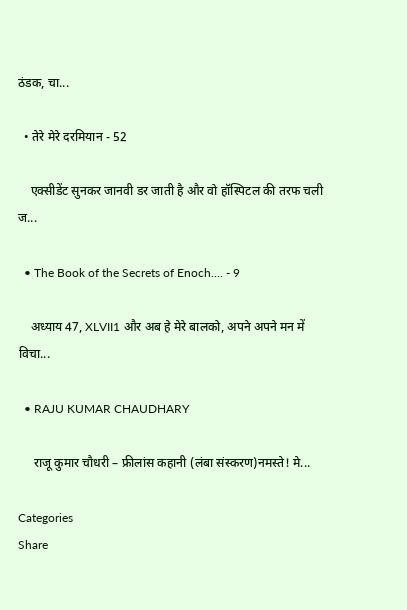ठंडक, चा...

  • तेरे मेरे दरमियान - 52

    एक्सीडेंट सुनकर जानवी डर जाती है और वो हॉस्पिटल की तरफ चली ज...

  • The Book of the Secrets of Enoch.... - 9

    अध्याय 47, XLVII1 और अब हे मेरे बालको, अपने अपने मन में विचा...

  • RAJU KUMAR CHAUDHARY

     राजू कुमार चौधरी – फ्रीलांस कहानी (लंबा संस्करण)नमस्ते! मे...

Categories
Share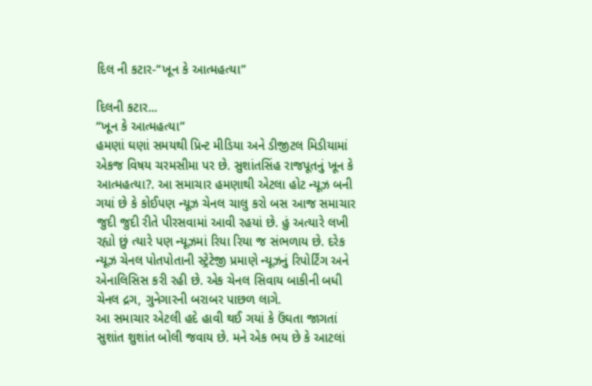દિલ ની કટાર-“ખૂન કે આત્મહત્યા”

દિલની કટાર...
“ખૂન કે આત્મહત્યા”
હમણાં ઘણાં સમયથી પ્રિન્ટ મીડિયા અને ડીજીટલ મિડીયામાં એકજ વિષય ચરમસીમા પર છે. સુશાંતસિંહ રાજપૂતનું ખૂન કે આત્મહત્યા?. આ સમાચાર હમણાથી એટલા હોટ ન્યૂઝ બની ગયાં છે કે કોઈપણ ન્યૂઝ ચેનલ ચાલુ કરો બસ આજ સમાચાર જુદી જુદી રીતે પીરસવામાં આવી રહયાં છે. હું અત્યારે લખી રહ્યો છું ત્યારે પણ ન્યૂઝમાં રિયા રિયા જ સંભળાય છે. દરેક ન્યૂઝ ચેનલ પોતપોતાની સ્ટ્રેટેજી પ્રમાણે ન્યૂઝનું રિપોર્ટિંગ અને એનાલિસિસ કરી રહી છે. એક ચેનલ સિવાય બાકીની બધી ચેનલ દ્રગ, ગુનેગારની બરાબર પાછળ લાગે.
આ સમાચાર એટલી હદે હાવી થઈ ગયાં કે ઉંઘતા જાગતાં સુશાંત શુશાંત બોલી જવાય છે. મને એક ભય છે કે આટલાં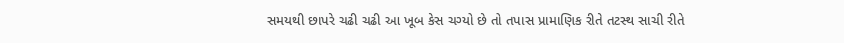સમયથી છાપરે ચઢી ચઢી આ ખૂબ કેસ ચગ્યો છે તો તપાસ પ્રામાણિક રીતે તટસ્થ સાચી રીતે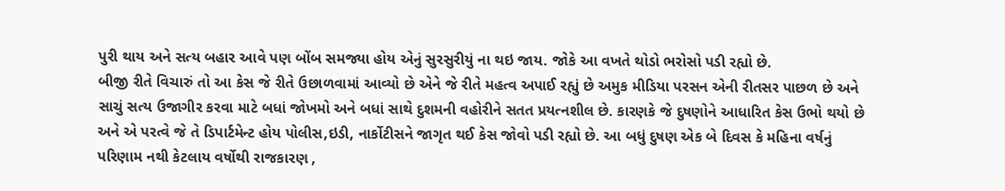પુરી થાય અને સત્ય બહાર આવે પણ બોંબ સમજ્યા હોય એનું સુરસુરીયું ના થઇ જાય. જોકે આ વખતે થોડો ભરોસો પડી રહ્યો છે.
બીજી રીતે વિચારું તો આ કેસ જે રીતે ઉછાળવામાં આવ્યો છે એને જે રીતે મહત્વ અપાઈ રહ્યું છે અમુક મીડિયા પરસન એની રીતસર પાછળ છે અને સાચું સત્ય ઉજાગીર કરવા માટે બધાં જોખમો અને બધાં સાથે દુશમની વહોરીને સતત પ્રયત્નશીલ છે. કારણકે જે દુષણોને આધારિત કેસ ઉભો થયો છે અને એ પરત્વે જે તે ડિપાર્ટમેન્ટ હોય પોલીસ,ઇડી, નાર્કોટીસને જાગૃત થઈ કેસ જોવો પડી રહ્યો છે. આ બધું દુષણ એક બે દિવસ કે મહિના વર્ષનું પરિણામ નથી કેટલાય વર્ષોથી રાજકારણ ,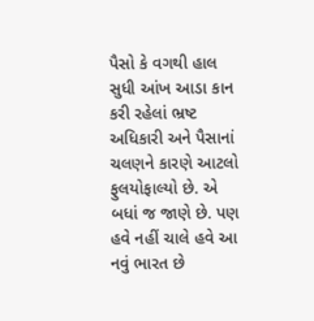પૈસો કે વગથી હાલ સુધી આંખ આડા કાન કરી રહેલાં ભ્રષ્ટ અધિકારી અને પૈસાનાં ચલણને કારણે આટલો ફુલયોફાલ્યો છે. એ બધાં જ જાણે છે. પણ હવે નહીં ચાલે હવે આ નવું ભારત છે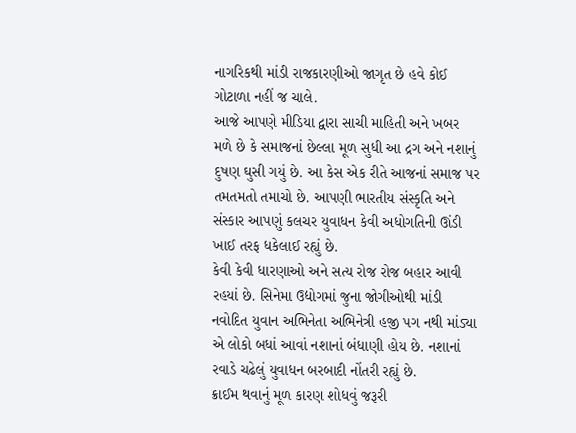નાગરિકથી માંડી રાજકારણીઓ જાગૃત છે હવે કોઈ ગોટાળા નહીં જ ચાલે.
આજે આપણે મીડિયા દ્વારા સાચી માહિતી અને ખબર મળે છે કે સમાજનાં છેલ્લા મૂળ સુધી આ દ્રગ અને નશાનું દુષણ ઘુસી ગયું છે. આ કેસ એક રીતે આજનાં સમાજ પર તમતમતો તમાચો છે. આપણી ભારતીય સંસ્કૃતિ અને સંસ્કાર આપણું કલચર યુવાધન કેવી અધોગતિની ઊંડી ખાઈ તરફ ધકેલાઈ રહ્યું છે.
કેવી કેવી ધારણાઓ અને સત્ય રોજ રોજ બહાર આવી રહયાં છે. સિનેમા ઉદ્યોગમાં જુના જોગીઓથી માંડી નવોદિત યુવાન અભિનેતા અભિનેત્રી હજી પગ નથી માંડ્યા એ લોકો બધાં આવાં નશાનાં બંધાણી હોય છે. નશાનાં રવાડે ચઢેલું યુવાધન બરબાદી નોંતરી રહ્યું છે.
ક્રાઈમ થવાનું મૂળ કારણ શોધવું જરૂરી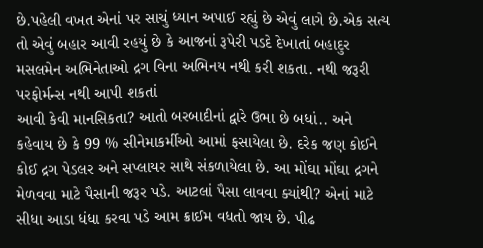છે.પહેલી વખત એનાં પર સાચું ધ્યાન અપાઈ રહ્યું છે એવું લાગે છે.એક સત્ય તો એવું બહાર આવી રહયું છે કે આજનાં રૂપેરી પડદે દેખાતાં બહાદુર મસલમેન અભિનેતાઓ દ્રગ વિના અભિનય નથી કરી શકતા. નથી જરૂરી પરફોર્મન્સ નથી આપી શકતાં
આવી કેવી માનસિકતા? આતો બરબાદીનાં દ્વારે ઉભા છે બધાં.. અને કહેવાય છે કે 99 % સીનેમાકર્મીઓ આમાં ફસાયેલા છે. દરેક જણ કોઈને કોઈ દ્રગ પેડલર અને સપ્લાયર સાથે સંકળાયેલા છે. આ મોંઘા મોંઘા દ્રગને મેળવવા માટે પૈસાની જરૂર પડે. આટલાં પૈસા લાવવા ક્યાંથી? એનાં માટે સીધા આડા ધંધા કરવા પડે આમ ક્રાઈમ વધતો જાય છે. પીઢ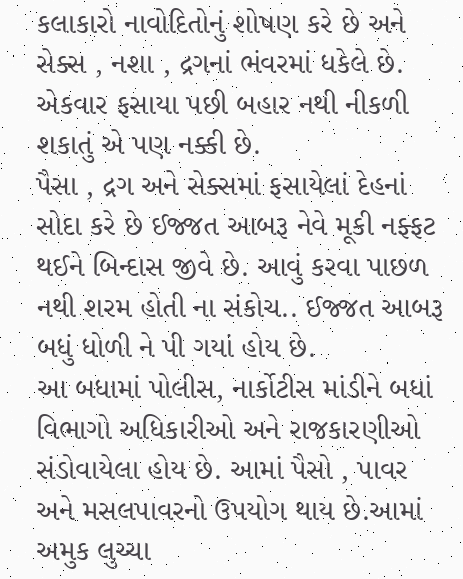કલાકારો નાવોદિતોનું શોષણ કરે છે અને સેક્સ , નશા , દ્રગનાં ભંવરમાં ધકેલે છે. એકવાર ફસાયા પછી બહાર નથી નીકળી શકાતું એ પણ નક્કી છે.
પૈસા , દ્રગ અને સેક્સમાં ફસાયેલાં દેહનાં સોદા કરે છે ઈજ્જત આબરૂ નેવે મૂકી નફ્ફટ થઈને બિન્દાસ જીવે છે. આવું કરવા પાછળ નથી શરમ હોતી ના સંકોચ.. ઈજ્જત આબરૂ બધું ધોળી ને પી ગયાં હોય છે.
આ બધામાં પોલીસ, નાર્કોટીસ માંડીને બધાં વિભાગો અધિકારીઓ અને રાજકારણીઓ સંડોવાયેલા હોય છે. આમાં પૈસો , પાવર અને મસલપાવરનો ઉપયોગ થાય છે.આમાં અમુક લુચ્ચા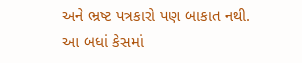અને ભ્રષ્ટ પત્રકારો પણ બાકાત નથી.
આ બધાં કેસમાં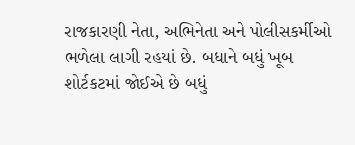રાજકારણી નેતા, અભિનેતા અને પોલીસકર્મીઓ ભળેલા લાગી રહયાં છે. બધાને બધું ખૂબ શોર્ટકટમાં જોઈએ છે બધું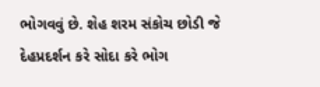ભોગવવું છે. શેહ શરમ સંકોચ છોડી જે દેહપ્રદર્શન કરે સોદા કરે ભોગ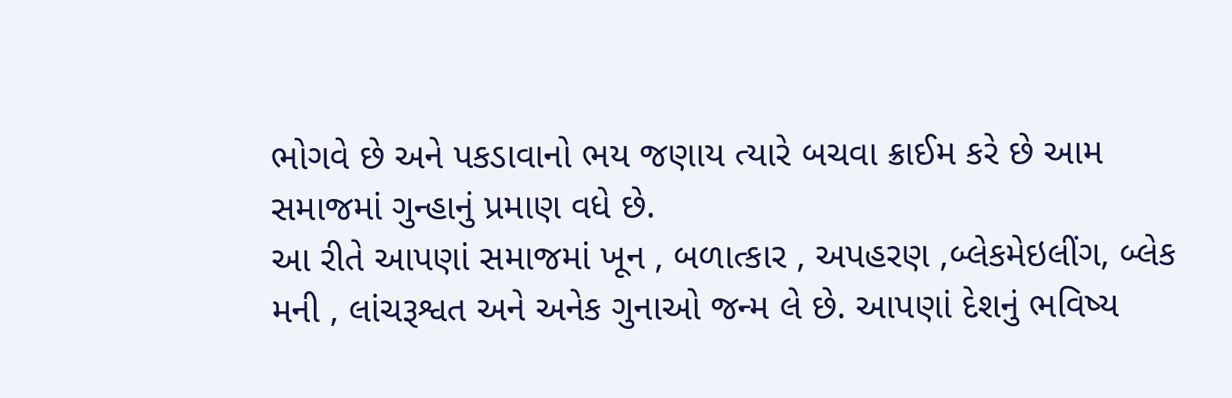ભોગવે છે અને પકડાવાનો ભય જણાય ત્યારે બચવા ક્રાઈમ કરે છે આમ સમાજમાં ગુન્હાનું પ્રમાણ વધે છે.
આ રીતે આપણાં સમાજમાં ખૂન , બળાત્કાર , અપહરણ ,બ્લેકમેઇલીંગ, બ્લેક મની , લાંચરૂશ્વત અને અનેક ગુનાઓ જન્મ લે છે. આપણાં દેશનું ભવિષ્ય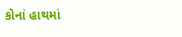કોનાં હાથમાં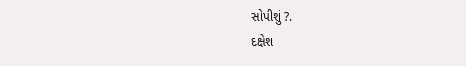સોપીશું ?.
દક્ષેશ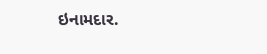ઇનામદાર.